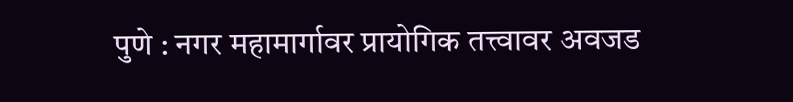पुणे : नगर महामार्गावर प्रायोगिक तत्त्वावर अवजड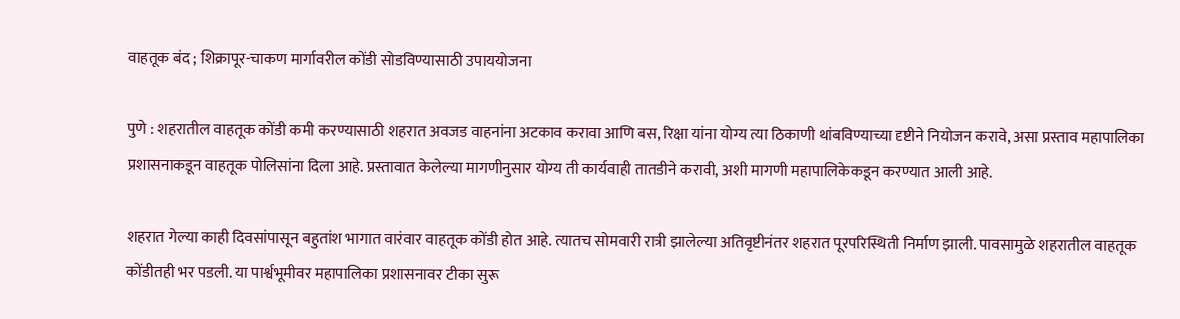वाहतूक बंद ; शिक्रापूर-चाकण मार्गावरील कोंडी सोडविण्यासाठी उपाययोजना

पुणे : शहरातील वाहतूक कोंडी कमी करण्यासाठी शहरात अवजड वाहनांना अटकाव करावा आणि बस, रिक्षा यांना योग्य त्या ठिकाणी थांबविण्याच्या दृष्टीने नियोजन करावे, असा प्रस्ताव महापालिका प्रशासनाकडून वाहतूक पोलिसांना दिला आहे. प्रस्तावात केलेल्या मागणीनुसार योग्य ती कार्यवाही तातडीने करावी, अशी मागणी महापालिकेकडून करण्यात आली आहे.

शहरात गेल्या काही दिवसांपासून बहुतांश भागात वारंवार वाहतूक कोंडी होत आहे. त्यातच सोमवारी रात्री झालेल्या अतिवृष्टीनंतर शहरात पूरपरिस्थिती निर्माण झाली. पावसामुळे शहरातील वाहतूक कोंडीतही भर पडली. या पार्श्वभूमीवर महापालिका प्रशासनावर टीका सुरू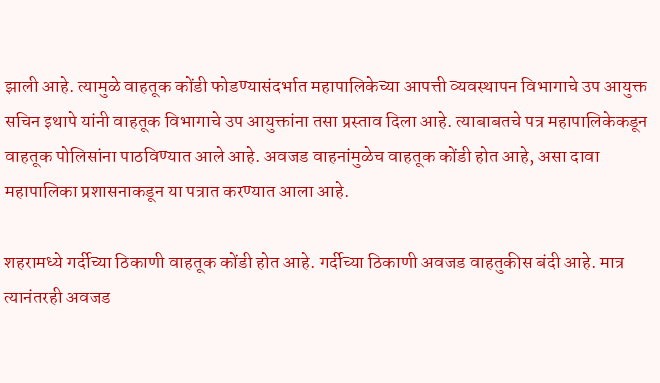झाली आहे. त्यामुळे वाहतूक कोंडी फोडण्यासंदर्भात महापालिकेच्या आपत्ती व्यवस्थापन विभागाचे उप आयुक्त सचिन इथापे यांनी वाहतूक विभागाचे उप आयुक्तांना तसा प्रस्ताव दिला आहे. त्याबाबतचे पत्र महापालिकेकडून वाहतूक पोलिसांना पाठविण्यात आले आहे. अवजड वाहनांमुळेच वाहतूक कोंडी होत आहे, असा दावा महापालिका प्रशासनाकडून या पत्रात करण्यात आला आहे.

शहरामध्ये गर्दीच्या ठिकाणी वाहतूक कोंडी होत आहे. गर्दीच्या ठिकाणी अवजड वाहतुकीस बंदी आहे. मात्र त्यानंतरही अवजड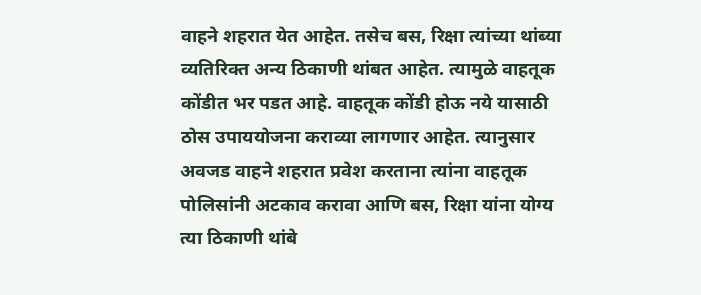वाहने शहरात येत आहेत. तसेच बस, रिक्षा त्यांच्या थांब्या व्यतिरिक्त अन्य ठिकाणी थांबत आहेत. त्यामुळे वाहतूक कोंडीत भर पडत आहे. वाहतूक कोंडी होऊ नये यासाठी ठोस उपाययोजना कराव्या लागणार आहेत. त्यानुसार अवजड वाहने शहरात प्रवेश करताना त्यांना वाहतूक पोलिसांनी अटकाव करावा आणि बस, रिक्षा यांना योग्य त्या ठिकाणी थांबे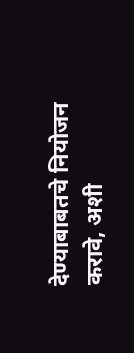देण्याबाबतचे नियोजन करावे, अशी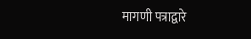मागणी पत्राद्वारे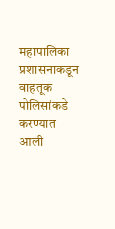महापालिका प्रशासनाकडून वाहतूक पोलिसांकडे करण्यात आली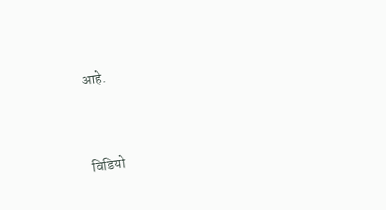आहे.



विडियो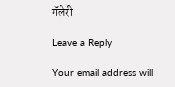गॅलेरी

Leave a Reply

Your email address will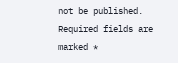not be published. Required fields are marked *